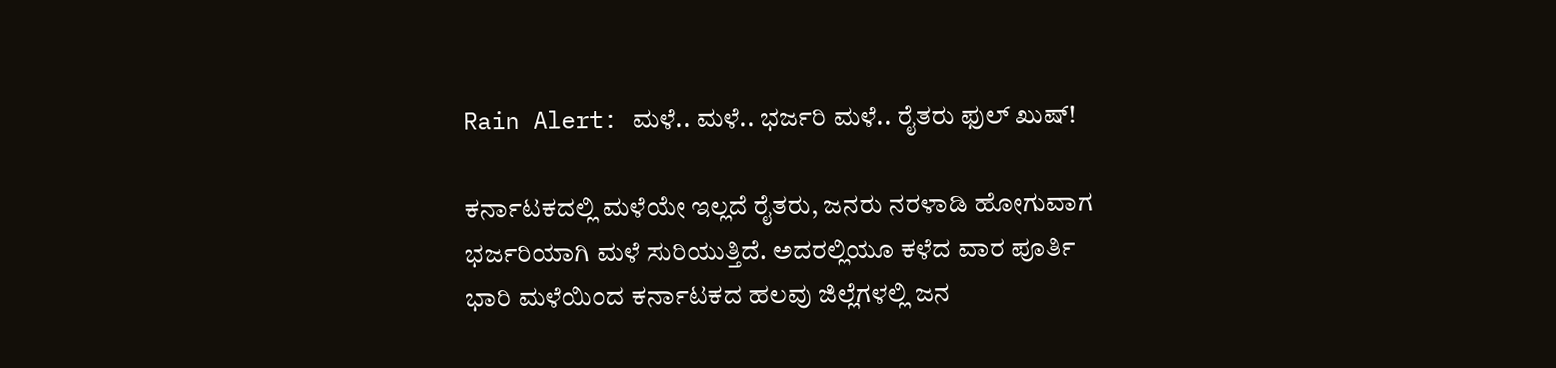Rain Alert: ಮಳೆ.. ಮಳೆ.. ಭರ್ಜರಿ ಮಳೆ.. ರೈತರು ಫುಲ್ ಖುಷ್!

ಕರ್ನಾಟಕದಲ್ಲಿ ಮಳೆಯೇ ಇಲ್ಲದೆ ರೈತರು, ಜನರು ನರಳಾಡಿ ಹೋಗುವಾಗ ಭರ್ಜರಿಯಾಗಿ ಮಳೆ ಸುರಿಯುತ್ತಿದೆ. ಅದರಲ್ಲಿಯೂ ಕಳೆದ ವಾರ ಪೂರ್ತಿ ಭಾರಿ ಮಳೆಯಿಂದ ಕರ್ನಾಟಕದ ಹಲವು ಜಿಲ್ಲೆಗಳಲ್ಲಿ ಜನ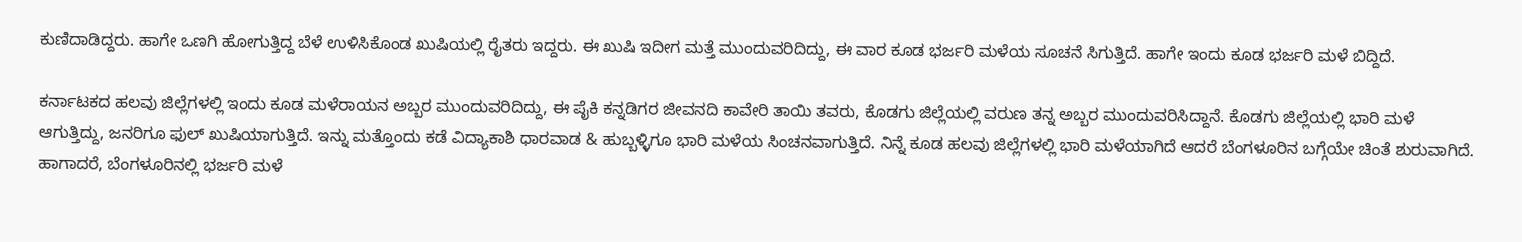ಕುಣಿದಾಡಿದ್ದರು. ಹಾಗೇ ಒಣಗಿ ಹೋಗುತ್ತಿದ್ದ ಬೆಳೆ ಉಳಿಸಿಕೊಂಡ ಖುಷಿಯಲ್ಲಿ ರೈತರು ಇದ್ದರು. ಈ ಖುಷಿ ಇದೀಗ ಮತ್ತೆ ಮುಂದುವರಿದಿದ್ದು, ಈ ವಾರ ಕೂಡ ಭರ್ಜರಿ ಮಳೆಯ ಸೂಚನೆ ಸಿಗುತ್ತಿದೆ. ಹಾಗೇ ಇಂದು ಕೂಡ ಭರ್ಜರಿ ಮಳೆ ಬಿದ್ದಿದೆ.

ಕರ್ನಾಟಕದ ಹಲವು ಜಿಲ್ಲೆಗಳಲ್ಲಿ ಇಂದು ಕೂಡ ಮಳೆರಾಯನ ಅಬ್ಬರ ಮುಂದುವರಿದಿದ್ದು, ಈ ಪೈಕಿ ಕನ್ನಡಿಗರ ಜೀವನದಿ ಕಾವೇರಿ ತಾಯಿ ತವರು, ಕೊಡಗು ಜಿಲ್ಲೆಯಲ್ಲಿ ವರುಣ ತನ್ನ ಅಬ್ಬರ ಮುಂದುವರಿಸಿದ್ದಾನೆ. ಕೊಡಗು ಜಿಲ್ಲೆಯಲ್ಲಿ ಭಾರಿ ಮಳೆ ಆಗುತ್ತಿದ್ದು, ಜನರಿಗೂ ಫುಲ್ ಖುಷಿಯಾಗುತ್ತಿದೆ. ಇನ್ನು ಮತ್ತೊಂದು ಕಡೆ ವಿದ್ಯಾಕಾಶಿ ಧಾರವಾಡ & ಹುಬ್ಬಳ್ಳಿಗೂ ಭಾರಿ ಮಳೆಯ ಸಿಂಚನವಾಗುತ್ತಿದೆ. ನಿನ್ನೆ ಕೂಡ ಹಲವು ಜಿಲ್ಲೆಗಳಲ್ಲಿ ಭಾರಿ ಮಳೆಯಾಗಿದೆ ಆದರೆ ಬೆಂಗಳೂರಿನ ಬಗ್ಗೆಯೇ ಚಿಂತೆ ಶುರುವಾಗಿದೆ. ಹಾಗಾದರೆ, ಬೆಂಗಳೂರಿನಲ್ಲಿ ಭರ್ಜರಿ ಮಳೆ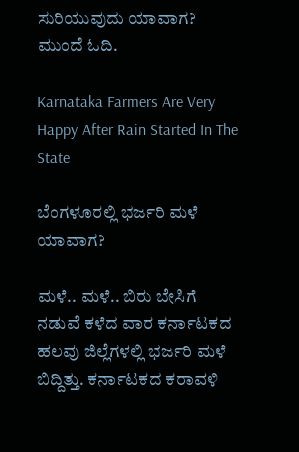ಸುರಿಯುವುದು ಯಾವಾಗ? ಮುಂದೆ ಓದಿ.

Karnataka Farmers Are Very Happy After Rain Started In The State

ಬೆಂಗಳೂರಲ್ಲಿ ಭರ್ಜರಿ ಮಳೆ ಯಾವಾಗ?

ಮಳೆ.. ಮಳೆ.. ಬಿರು ಬೇಸಿಗೆ ನಡುವೆ ಕಳೆದ ವಾರ ಕರ್ನಾಟಕದ ಹಲವು ಜಿಲ್ಲೆಗಳಲ್ಲಿ ಭರ್ಜರಿ ಮಳೆ ಬಿದ್ದಿತ್ತು. ಕರ್ನಾಟಕದ ಕರಾವಳಿ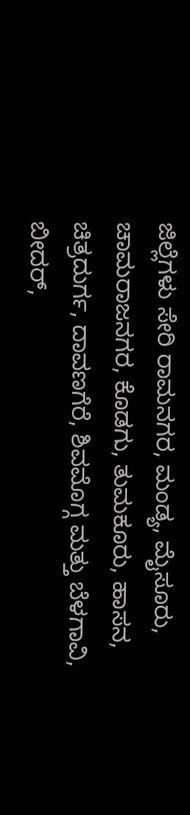ಜಿಲ್ಲೆಗಳು ಸೇರಿ ರಾಮನಗರ, ಮಂಡ್ಯ, ಮೈಸೂರು, ಚಾಮರಾಜನಗರ, ಕೊಡಗು, ತುಮಕೂರು, ಹಾಸನ, ಚಿತ್ರದುರ್ಗ, ದಾವಣಗೆರೆ, ಶಿವಮೊಗ್ಗ ಮತ್ತು ಬೆಳಗಾವಿ, ಬೀದರ್,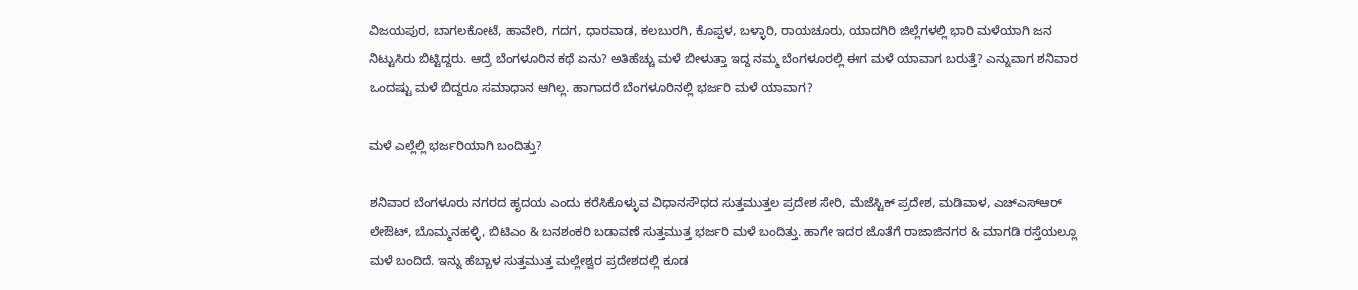ವಿಜಯಪುರ, ಬಾಗಲಕೋಟೆ, ಹಾವೇರಿ, ಗದಗ, ಧಾರವಾಡ, ಕಲಬುರಗಿ, ಕೊಪ್ಪಳ, ಬಳ್ಳಾರಿ, ರಾಯಚೂರು, ಯಾದಗಿರಿ ಜಿಲ್ಲೆಗಳಲ್ಲಿ ಭಾರಿ ಮಳೆಯಾಗಿ ಜನ ನಿಟ್ಟುಸಿರು ಬಿಟ್ಟಿದ್ದರು. ಆದ್ರೆ ಬೆಂಗಳೂರಿನ ಕಥೆ ಏನು? ಅತಿಹೆಚ್ಚು ಮಳೆ ಬೀಳುತ್ತಾ ಇದ್ದ ನಮ್ಮ ಬೆಂಗಳೂರಲ್ಲಿ ಈಗ ಮಳೆ ಯಾವಾಗ ಬರುತ್ತೆ? ಎನ್ನುವಾಗ ಶನಿವಾರ ಒಂದಷ್ಟು ಮಳೆ ಬಿದ್ದರೂ ಸಮಾಧಾನ ಆಗಿಲ್ಲ. ಹಾಗಾದರೆ ಬೆಂಗಳೂರಿನಲ್ಲಿ ಭರ್ಜರಿ ಮಳೆ ಯಾವಾಗ?

ಮಳೆ ಎಲ್ಲೆಲ್ಲಿ ಭರ್ಜರಿಯಾಗಿ ಬಂದಿತ್ತು?

ಶನಿವಾರ ಬೆಂಗಳೂರು ನಗರದ ಹೃದಯ ಎಂದು ಕರೆಸಿಕೊಳ್ಳುವ ವಿಧಾನಸೌಧದ ಸುತ್ತಮುತ್ತಲ ಪ್ರದೇಶ ಸೇರಿ, ಮೆಜೆಸ್ಟಿಕ್ ಪ್ರದೇಶ, ಮಡಿವಾಳ, ಎಚ್‌ಎಸ್‌ಆರ್ ಲೇಔಟ್, ಬೊಮ್ಮನಹಳ್ಳಿ, ಬಿಟಿಎಂ & ಬನಶಂಕರಿ ಬಡಾವಣೆ ಸುತ್ತಮುತ್ತ ಭರ್ಜರಿ ಮಳೆ ಬಂದಿತ್ತು. ಹಾಗೇ ಇದರ ಜೊತೆಗೆ ರಾಜಾಜಿನಗರ & ಮಾಗಡಿ ರಸ್ತೆಯಲ್ಲೂ ಮಳೆ ಬಂದಿದೆ. ಇನ್ನು ಹೆಬ್ಬಾಳ ಸುತ್ತಮುತ್ತ ಮಲ್ಲೇಶ್ವರ ಪ್ರದೇಶದಲ್ಲಿ ಕೂಡ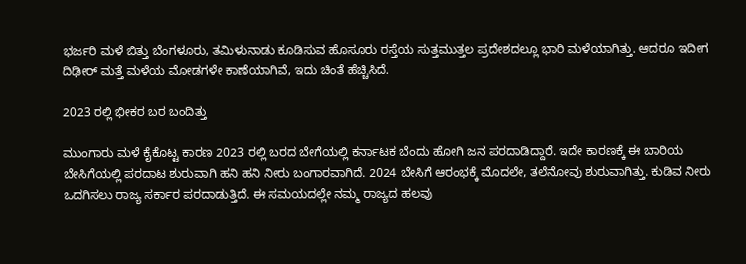ಭರ್ಜರಿ ಮಳೆ ಬಿತ್ತು ಬೆಂಗಳೂರು, ತಮಿಳುನಾಡು ಕೂಡಿಸುವ ಹೊಸೂರು ರಸ್ತೆಯ ಸುತ್ತಮುತ್ತಲ ಪ್ರದೇಶದಲ್ಲೂ ಭಾರಿ ಮಳೆಯಾಗಿತ್ತು. ಆದರೂ ಇದೀಗ ದಿಢೀರ್ ಮತ್ತೆ ಮಳೆಯ ಮೋಡಗಳೇ ಕಾಣೆಯಾಗಿವೆ, ಇದು ಚಿಂತೆ ಹೆಚ್ಚಿಸಿದೆ.

2023 ರಲ್ಲಿ ಭೀಕರ ಬರ ಬಂದಿತ್ತು

ಮುಂಗಾರು ಮಳೆ ಕೈಕೊಟ್ಟ ಕಾರಣ 2023 ರಲ್ಲಿ ಬರದ ಬೇಗೆಯಲ್ಲಿ ಕರ್ನಾಟಕ ಬೆಂದು ಹೋಗಿ ಜನ ಪರದಾಡಿದ್ದಾರೆ. ಇದೇ ಕಾರಣಕ್ಕೆ ಈ ಬಾರಿಯ ಬೇಸಿಗೆಯಲ್ಲಿ ಪರದಾಟ ಶುರುವಾಗಿ ಹನಿ ಹನಿ ನೀರು ಬಂಗಾರವಾಗಿದೆ. 2024 ಬೇಸಿಗೆ ಆರಂಭಕ್ಕೆ ಮೊದಲೇ, ತಲೆನೋವು ಶುರುವಾಗಿತ್ತು. ಕುಡಿವ ನೀರು ಒದಗಿಸಲು ರಾಜ್ಯ ಸರ್ಕಾರ ಪರದಾಡುತ್ತಿದೆ. ಈ ಸಮಯದಲ್ಲೇ ನಮ್ಮ ರಾಜ್ಯದ ಹಲವು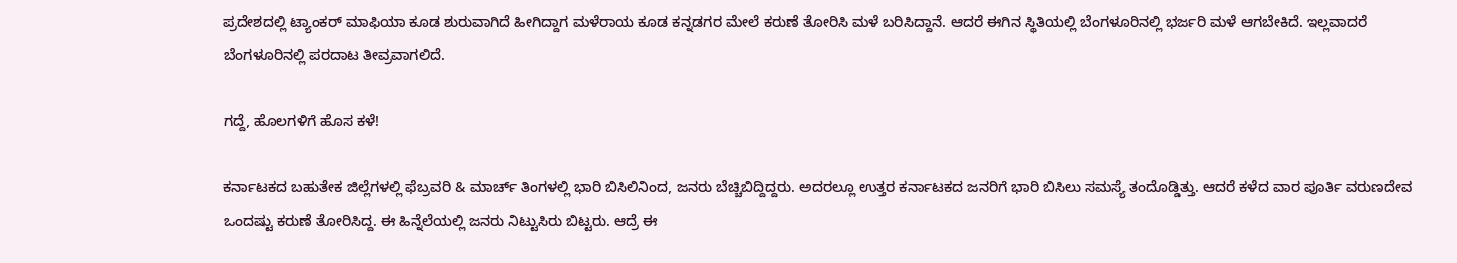ಪ್ರದೇಶದಲ್ಲಿ ಟ್ಯಾಂಕರ್ ಮಾಫಿಯಾ ಕೂಡ ಶುರುವಾಗಿದೆ ಹೀಗಿದ್ದಾಗ ಮಳೆರಾಯ ಕೂಡ ಕನ್ನಡಗರ ಮೇಲೆ ಕರುಣೆ ತೋರಿಸಿ ಮಳೆ ಬರಿಸಿದ್ದಾನೆ. ಆದರೆ ಈಗಿನ ಸ್ಥಿತಿಯಲ್ಲಿ ಬೆಂಗಳೂರಿನಲ್ಲಿ ಭರ್ಜರಿ ಮಳೆ ಆಗಬೇಕಿದೆ. ಇಲ್ಲವಾದರೆ ಬೆಂಗಳೂರಿನಲ್ಲಿ ಪರದಾಟ ತೀವ್ರವಾಗಲಿದೆ.

ಗದ್ದೆ, ಹೊಲಗಳಿಗೆ ಹೊಸ ಕಳೆ!

ಕರ್ನಾಟಕದ ಬಹುತೇಕ ಜಿಲ್ಲೆಗಳಲ್ಲಿ ಫೆಬ್ರವರಿ & ಮಾರ್ಚ್ ತಿಂಗಳಲ್ಲಿ ಭಾರಿ ಬಿಸಿಲಿನಿಂದ, ಜನರು ಬೆಚ್ಚಿಬಿದ್ದಿದ್ದರು. ಅದರಲ್ಲೂ ಉತ್ತರ ಕರ್ನಾಟಕದ ಜನರಿಗೆ ಭಾರಿ ಬಿಸಿಲು ಸಮಸ್ಯೆ ತಂದೊಡ್ಡಿತ್ತು. ಆದರೆ ಕಳೆದ ವಾರ ಪೂರ್ತಿ ವರುಣದೇವ ಒಂದಷ್ಟು ಕರುಣೆ ತೋರಿಸಿದ್ದ. ಈ ಹಿನ್ನೆಲೆಯಲ್ಲಿ ಜನರು ನಿಟ್ಟುಸಿರು ಬಿಟ್ಟರು. ಆದ್ರೆ ಈ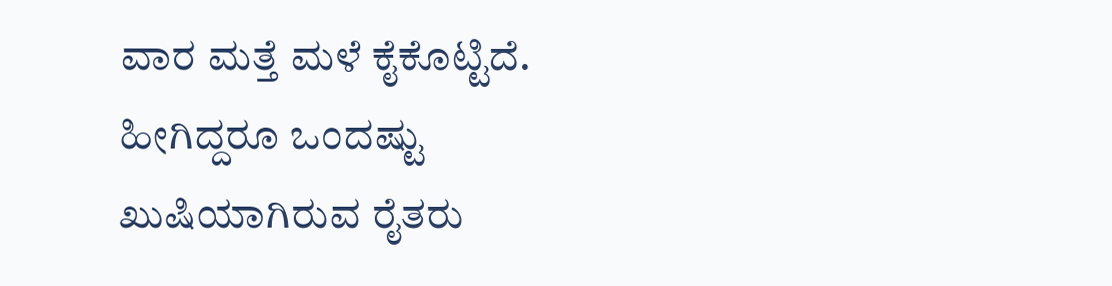ವಾರ ಮತ್ತೆ ಮಳೆ ಕೈಕೊಟ್ಟಿದೆ. ಹೀಗಿದ್ದರೂ ಒಂದಷ್ಟು ಖುಷಿಯಾಗಿರುವ ರೈತರು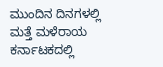ಮುಂದಿನ ದಿನಗಳಲ್ಲಿ ಮತ್ತೆ ಮಳೆರಾಯ ಕರ್ನಾಟಕದಲ್ಲಿ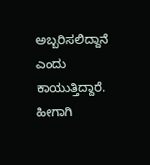ಅಬ್ಬರಿಸಲಿದ್ದಾನೆ ಎಂದು ಕಾಯುತ್ತಿದ್ದಾರೆ. ಹೀಗಾಗಿ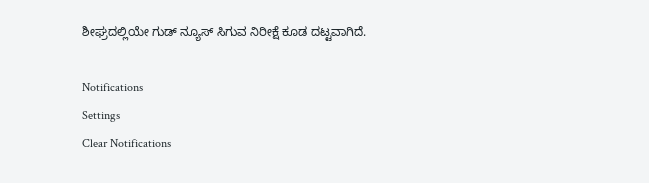ಶೀಘ್ರದಲ್ಲಿಯೇ ಗುಡ್ ನ್ಯೂಸ್ ಸಿಗುವ ನಿರೀಕ್ಷೆ ಕೂಡ ದಟ್ಟವಾಗಿದೆ.

Notifications
Settings
Clear Notifications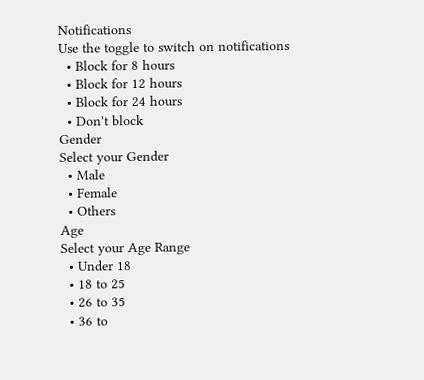Notifications
Use the toggle to switch on notifications
  • Block for 8 hours
  • Block for 12 hours
  • Block for 24 hours
  • Don't block
Gender
Select your Gender
  • Male
  • Female
  • Others
Age
Select your Age Range
  • Under 18
  • 18 to 25
  • 26 to 35
  • 36 to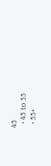45
  • 45 to 55
  • 55+